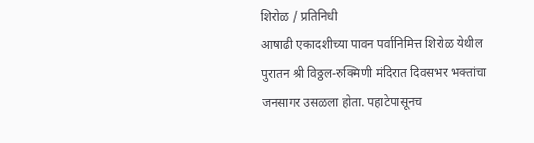शिरोळ / प्रतिनिधी
आषाढी एकादशीच्या पावन पर्वानिमित्त शिरोळ येथील पुरातन श्री विठ्ठल-रुक्मिणी मंदिरात दिवसभर भक्तांचा जनसागर उसळला होता. पहाटेपासूनच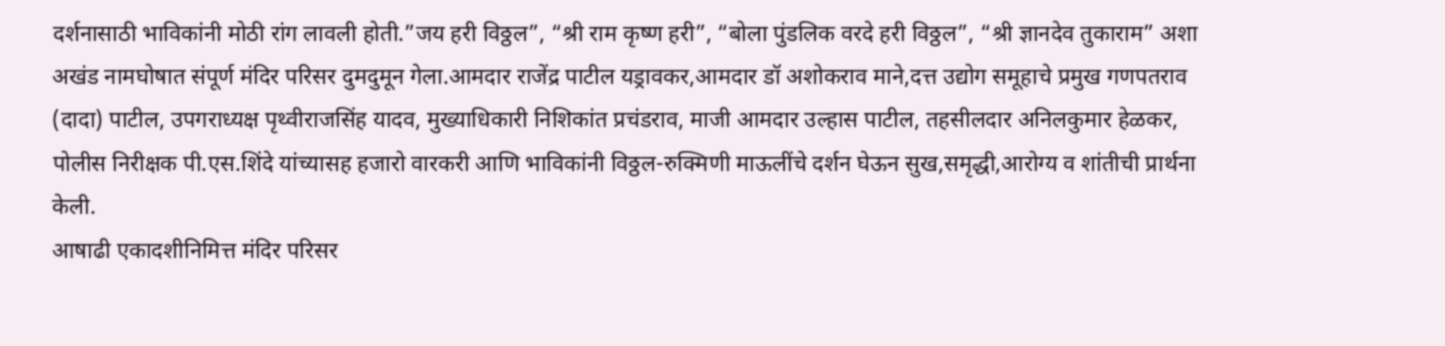दर्शनासाठी भाविकांनी मोठी रांग लावली होती.”जय हरी विठ्ठल”, “श्री राम कृष्ण हरी”, “बोला पुंडलिक वरदे हरी विठ्ठल”, “श्री ज्ञानदेव तुकाराम” अशा अखंड नामघोषात संपूर्ण मंदिर परिसर दुमदुमून गेला.आमदार राजेंद्र पाटील यड्रावकर,आमदार डॉ अशोकराव माने,दत्त उद्योग समूहाचे प्रमुख गणपतराव (दादा) पाटील, उपगराध्यक्ष पृथ्वीराजसिंह यादव, मुख्याधिकारी निशिकांत प्रचंडराव, माजी आमदार उल्हास पाटील, तहसीलदार अनिलकुमार हेळकर, पोलीस निरीक्षक पी.एस.शिंदे यांच्यासह हजारो वारकरी आणि भाविकांनी विठ्ठल-रुक्मिणी माऊलींचे दर्शन घेऊन सुख,समृद्धी,आरोग्य व शांतीची प्रार्थना केली.
आषाढी एकादशीनिमित्त मंदिर परिसर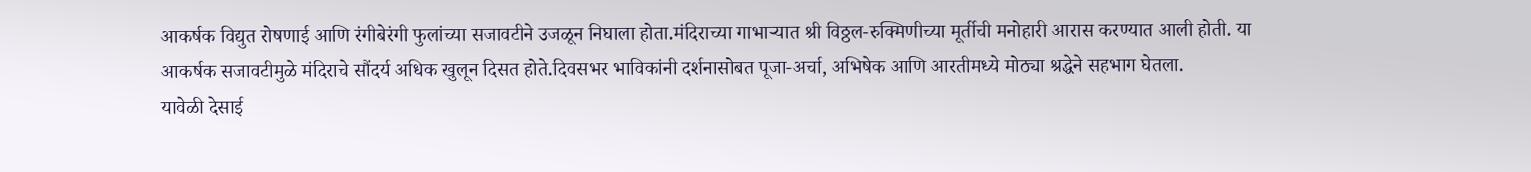आकर्षक विद्युत रोषणाई आणि रंगीबेरंगी फुलांच्या सजावटीने उजळून निघाला होता.मंदिराच्या गाभाऱ्यात श्री विठ्ठल-रुक्मिणीच्या मूर्तीची मनोहारी आरास करण्यात आली होती. या आकर्षक सजावटीमुळे मंदिराचे सौंदर्य अधिक खुलून दिसत होते.दिवसभर भाविकांनी दर्शनासोबत पूजा-अर्चा, अभिषेक आणि आरतीमध्ये मोठ्या श्रद्धेने सहभाग घेतला.
यावेळी देसाई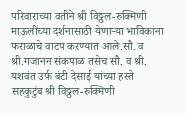परिवाराच्या वतीने श्री विठ्ठल-रुक्मिणी माऊलींच्या दर्शनासाठी येणाऱ्या भाविकांना फराळाचे वाटप करण्यात आले.सौ. व श्री.गजानन संकपाळ तसेच सौ. व श्री. यशवंत उर्फ बंटी देसाई यांच्या हस्ते सहकुटुंब श्री विठ्ठल-रुक्मिणी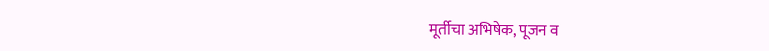मूर्तीचा अभिषेक, पूजन व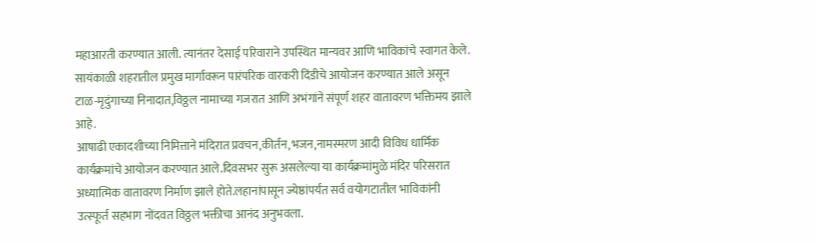महाआरती करण्यात आली. त्यानंतर देसाई परिवाराने उपस्थित मान्यवर आणि भाविकांचे स्वागत केले.
सायंकाळी शहरातील प्रमुख मार्गावरून पारंपरिक वारकरी दिंडीचे आयोजन करण्यात आले असून टाळ-मृदुंगाच्या निनादात,विठ्ठल नामाच्या गजरात आणि अभंगांने संपूर्ण शहर वातावरण भक्तिमय झाले आहे.
आषाढी एकादशीच्या निमित्ताने मंदिरात प्रवचन,कीर्तन,भजन,नामस्मरण आदी विविध धार्मिक कार्यक्रमांचे आयोजन करण्यात आले.दिवसभर सुरू असलेल्या या कार्यक्रमांमुळे मंदिर परिसरात अध्यात्मिक वातावरण निर्माण झाले होते.लहानांपासून ज्येष्ठांपर्यंत सर्व वयोगटातील भाविकांनी उत्स्फूर्त सहभाग नोंदवत विठ्ठल भक्तीचा आनंद अनुभवला.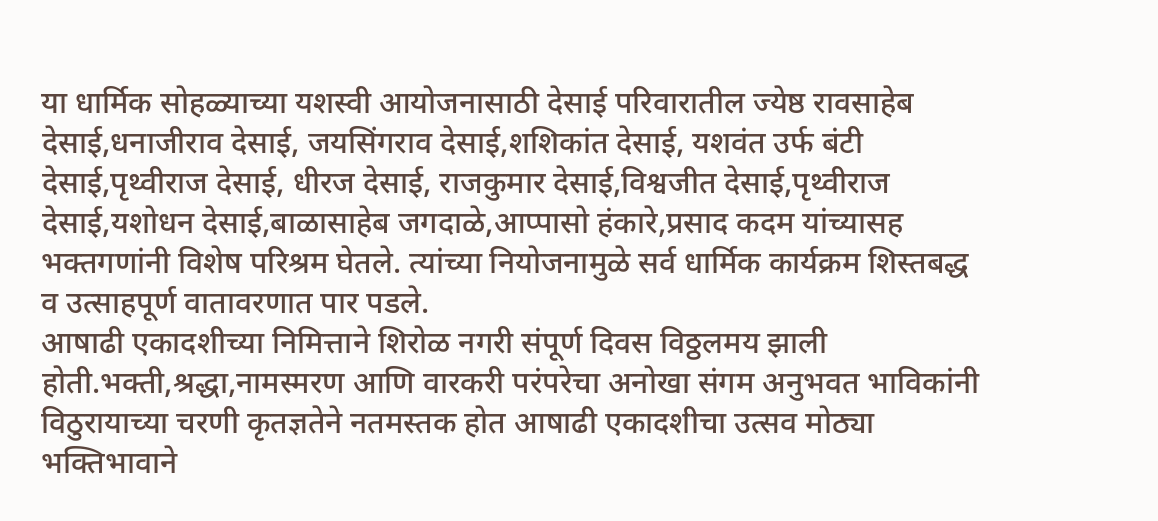या धार्मिक सोहळ्याच्या यशस्वी आयोजनासाठी देसाई परिवारातील ज्येष्ठ रावसाहेब देसाई,धनाजीराव देसाई, जयसिंगराव देसाई,शशिकांत देसाई, यशवंत उर्फ बंटी देसाई,पृथ्वीराज देसाई, धीरज देसाई, राजकुमार देसाई,विश्वजीत देसाई,पृथ्वीराज देसाई,यशोधन देसाई,बाळासाहेब जगदाळे,आप्पासो हंकारे,प्रसाद कदम यांच्यासह भक्तगणांनी विशेष परिश्रम घेतले. त्यांच्या नियोजनामुळे सर्व धार्मिक कार्यक्रम शिस्तबद्ध व उत्साहपूर्ण वातावरणात पार पडले.
आषाढी एकादशीच्या निमित्ताने शिरोळ नगरी संपूर्ण दिवस विठ्ठलमय झाली होती.भक्ती,श्रद्धा,नामस्मरण आणि वारकरी परंपरेचा अनोखा संगम अनुभवत भाविकांनी विठुरायाच्या चरणी कृतज्ञतेने नतमस्तक होत आषाढी एकादशीचा उत्सव मोठ्या भक्तिभावाने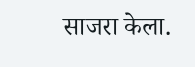साजरा केला.